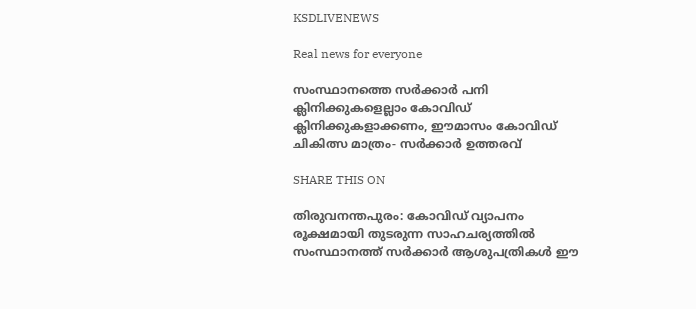KSDLIVENEWS

Real news for everyone

സംസ്ഥാനത്തെ സർക്കാർ പനി ക്ലിനിക്കുകളെല്ലാം കോവിഡ് ക്ലിനിക്കുകളാക്കണം, ഈമാസം കോവിഡ് ചികിത്സ മാത്രം- സർക്കാർ ഉത്തരവ്

SHARE THIS ON

തിരുവനന്തപുരം: കോവിഡ് വ്യാപനം രൂക്ഷമായി തുടരുന്ന സാഹചര്യത്തിൽ സംസ്ഥാനത്ത് സർക്കാർ ആശുപത്രികൾ ഈ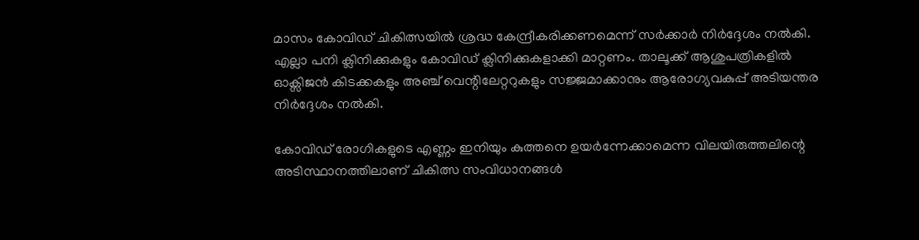മാസം കോവിഡ് ചികിത്സയിൽ ശ്രദ്ധ കേന്ദ്രീകരിക്കണമെന്ന് സർക്കാർ നിർദ്ദേശം നൽകി. എല്ലാ പനി ക്ലിനിക്കുകളും കോവിഡ് ക്ലിനിക്കുകളാക്കി മാറ്റണം. താലൂക്ക് ആശുപത്രികളിൽ ഓക്സിജൻ കിടക്കകളും അഞ്ച് വെന്റിലേറ്ററുകളും സജ്ജമാക്കാനും ആരോഗ്യവകുപ്പ് അടിയന്തര നിർദ്ദേശം നൽകി.

കോവിഡ് രോഗികളുടെ എണ്ണം ഇനിയും കുത്തനെ ഉയർന്നേക്കാമെന്ന വിലയിരുത്തലിന്റെ അടിസ്ഥാനത്തിലാണ് ചികിത്സ സംവിധാനങ്ങൾ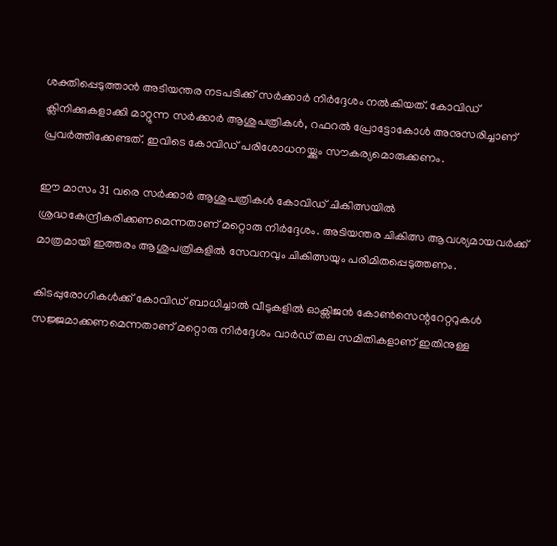ശക്തിപ്പെടുത്താൻ അടിയന്തര നടപടിക്ക് സർക്കാർ നിർദ്ദേശം നൽകിയത്. കോവിഡ് ക്ലിനിക്കുകളാക്കി മാറ്റുന്ന സർക്കാർ ആശുപത്രികൾ, റഫറൽ പ്രോട്ടോകോൾ അനുസരിച്ചാണ് പ്രവർത്തിക്കേണ്ടത്. ഇവിടെ കോവിഡ് പരിശോധനയ്ക്കും സൗകര്യമൊരുക്കണം.

ഈ മാസം 31 വരെ സർക്കാർ ആശുപത്രികൾ കോവിഡ് ചികിത്സയിൽ ശ്രദ്ധകേന്ദ്രീകരിക്കണമെന്നതാണ് മറ്റൊരു നിർദ്ദേശം. അടിയന്തര ചികിത്സ ആവശ്യമായവർക്ക് മാത്രമായി ഇത്തരം ആശുപത്രികളിൽ സേവനവും ചികിത്സയും പരിമിതപ്പെടുത്തണം.

കിടപ്പുരോഗികൾക്ക് കോവിഡ് ബാധിച്ചാൽ വീടുകളിൽ ഓക്സിജൻ കോൺസെന്ററേറ്ററുകൾ സജ്ജമാക്കണമെന്നതാണ് മറ്റൊരു നിർദ്ദേശം വാർഡ് തല സമിതികളാണ് ഇതിനുള്ള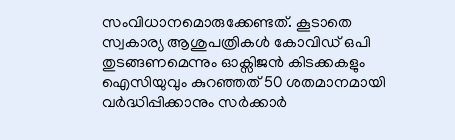സംവിധാനമൊരുക്കേണ്ടത്. കൂടാതെ സ്വകാര്യ ആശുപത്രികൾ കോവിഡ് ഒപി തുടങ്ങണമെന്നും ഓക്സിജൻ കിടക്കകളും ഐസിയുവും കുറഞ്ഞത് 50 ശതമാനമായി വർദ്ധിപ്പിക്കാനും സർക്കാർ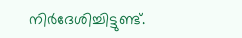നിർദേശിച്ചിട്ടുണ്ട്.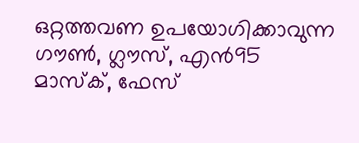ഒറ്റത്തവണ ഉപയോഗിക്കാവുന്ന ഗൗൺ, ഗ്ലൗസ്, എൻ95 മാസ്ക്, ഫേസ്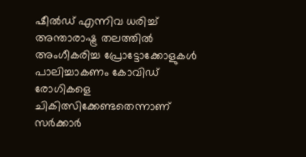ഷീൽഡ് എന്നിവ ധരിച്ച് അന്താരാഷ്ട്ര തലത്തിൽ അംഗീകരിച്ച പ്രോട്ടോക്കോളുകൾ പാലിച്ചാകണം കോവിഡ് രോഗികളെ ചികിത്സിക്കേണ്ടതെന്നാണ് സർക്കാർ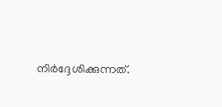നിർദ്ദേശിക്കുന്നത്.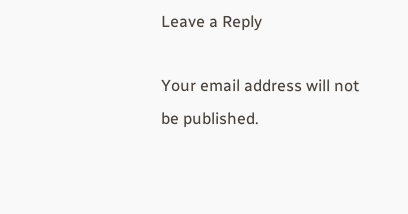Leave a Reply

Your email address will not be published.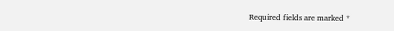Required fields are marked *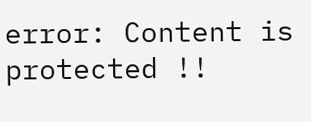error: Content is protected !!